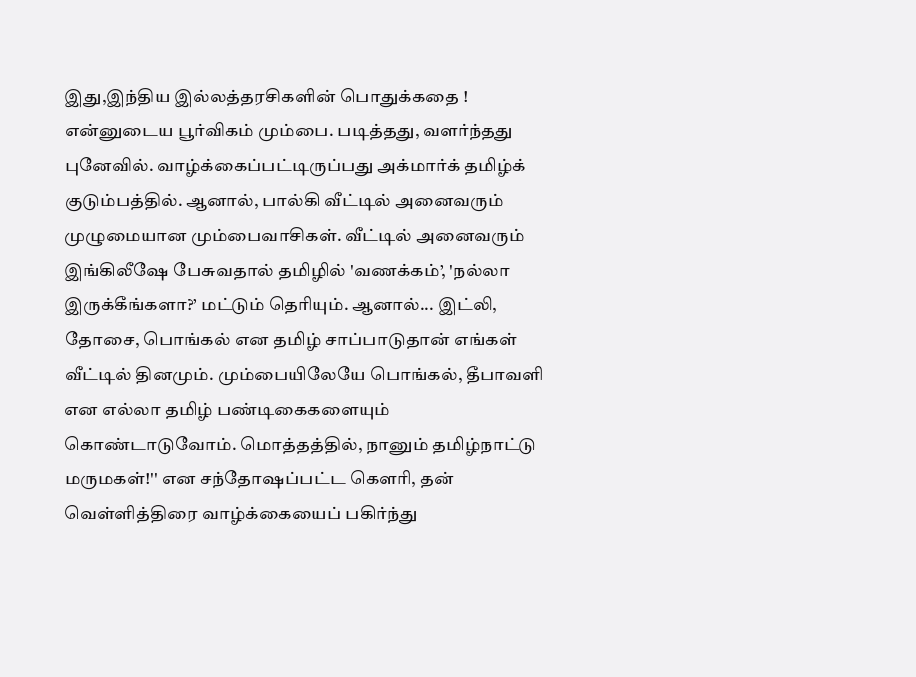இது,இந்திய இல்லத்தரசிகளின் பொதுக்கதை !
என்னுடைய பூர்விகம் மும்பை. படித்தது, வளர்ந்தது புனேவில். வாழ்க்கைப்பட்டிருப்பது அக்மார்க் தமிழ்க் குடும்பத்தில். ஆனால், பால்கி வீட்டில் அனைவரும் முழுமையான மும்பைவாசிகள். வீட்டில் அனைவரும் இங்கிலீஷே பேசுவதால் தமிழில் 'வணக்கம்’, 'நல்லா இருக்கீங்களா?’ மட்டும் தெரியும். ஆனால்... இட்லி, தோசை, பொங்கல் என தமிழ் சாப்பாடுதான் எங்கள் வீட்டில் தினமும். மும்பையிலேயே பொங்கல், தீபாவளி என எல்லா தமிழ் பண்டிகைகளையும் கொண்டாடுவோம். மொத்தத்தில், நானும் தமிழ்நாட்டு மருமகள்!'' என சந்தோஷப்பட்ட கௌரி, தன் வெள்ளித்திரை வாழ்க்கையைப் பகிர்ந்து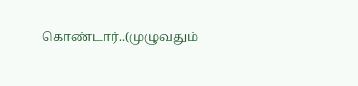கொண்டார்..(முழுவதும்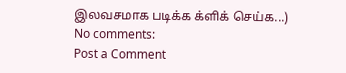இலவசமாக படிக்க க்ளிக் செய்க...)
No comments:
Post a Comment